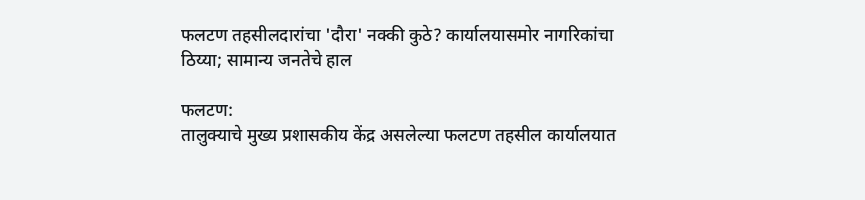फलटण तहसीलदारांचा 'दौरा' नक्की कुठे? कार्यालयासमोर नागरिकांचा ठिय्या; सामान्य जनतेचे हाल

फलटण:
तालुक्याचे मुख्य प्रशासकीय केंद्र असलेल्या फलटण तहसील कार्यालयात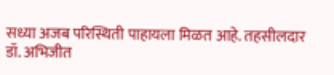सध्या अजब परिस्थिती पाहायला मिळत आहे. तहसीलदार डॉ. अभिजीत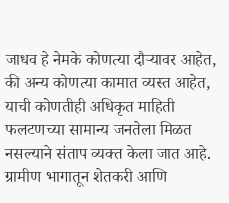जाधव हे नेमके कोणत्या दौऱ्यावर आहेत, की अन्य कोणत्या कामात व्यस्त आहेत, याची कोणतीही अधिकृत माहिती फलटणच्या सामान्य जनतेला मिळत नसल्याने संताप व्यक्त केला जात आहे.
ग्रामीण भागातून शेतकरी आणि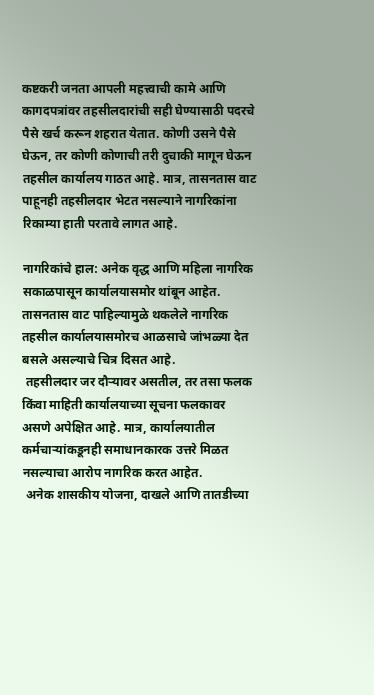कष्टकरी जनता आपली महत्त्वाची कामे आणि कागदपत्रांवर तहसीलदारांची सही घेण्यासाठी पदरचे पैसे खर्च करून शहरात येतात. कोणी उसने पैसे घेऊन, तर कोणी कोणाची तरी दुचाकी मागून घेऊन तहसील कार्यालय गाठत आहे. मात्र, तासनतास वाट पाहूनही तहसीलदार भेटत नसल्याने नागरिकांना रिकाम्या हाती परतावे लागत आहे.

नागरिकांचे हाल: अनेक वृद्ध आणि महिला नागरिक सकाळपासून कार्यालयासमोर थांबून आहेत. तासनतास वाट पाहिल्यामुळे थकलेले नागरिक तहसील कार्यालयासमोरच आळसाचे जांभळ्या देत बसले असल्याचे चित्र दिसत आहे.
 तहसीलदार जर दौऱ्यावर असतील, तर तसा फलक किंवा माहिती कार्यालयाच्या सूचना फलकावर असणे अपेक्षित आहे. मात्र, कार्यालयातील कर्मचाऱ्यांकडूनही समाधानकारक उत्तरे मिळत नसल्याचा आरोप नागरिक करत आहेत.
 अनेक शासकीय योजना, दाखले आणि तातडीच्या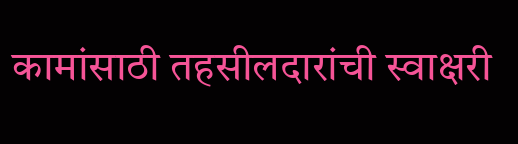कामांसाठी तहसीलदारांची स्वाक्षरी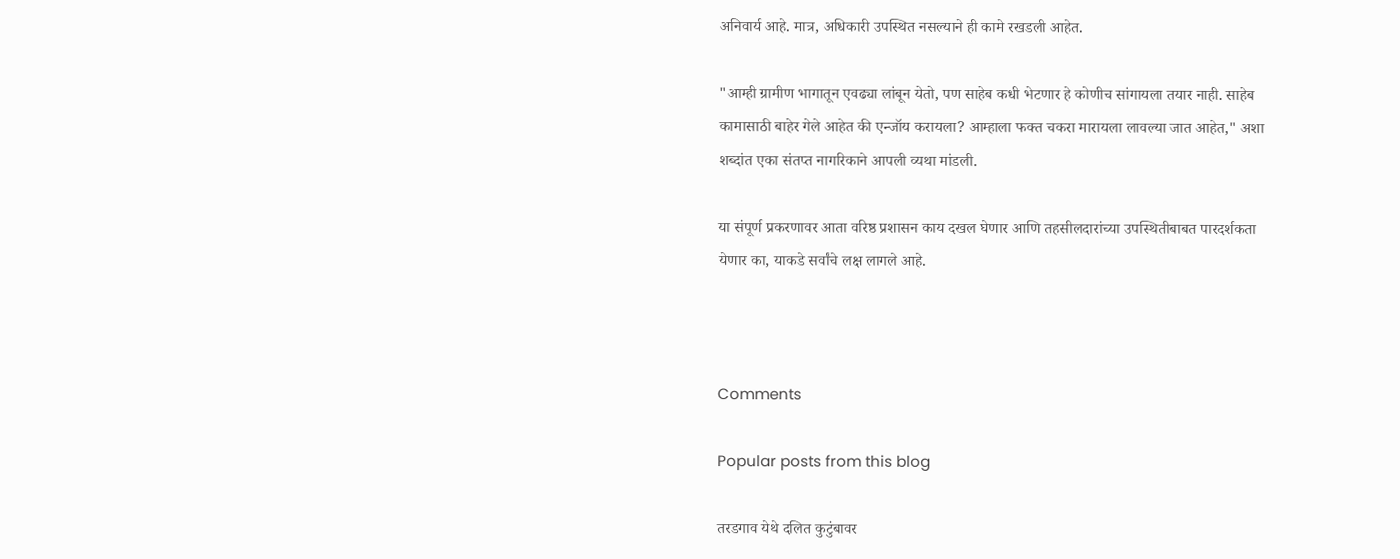अनिवार्य आहे. मात्र, अधिकारी उपस्थित नसल्याने ही कामे रखडली आहेत.

"आम्ही ग्रामीण भागातून एवढ्या लांबून येतो, पण साहेब कधी भेटणार हे कोणीच सांगायला तयार नाही. साहेब कामासाठी बाहेर गेले आहेत की एन्जॉय करायला? आम्हाला फक्त चकरा मारायला लावल्या जात आहेत," अशा शब्दांत एका संतप्त नागरिकाने आपली व्यथा मांडली.

या संपूर्ण प्रकरणावर आता वरिष्ठ प्रशासन काय दखल घेणार आणि तहसीलदारांच्या उपस्थितीबाबत पारदर्शकता येणार का, याकडे सर्वांचे लक्ष लागले आहे.



Comments

Popular posts from this blog

तरडगाव येथे दलित कुटुंबावर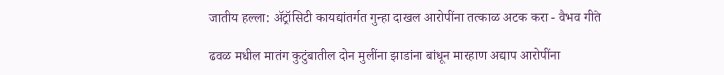जातीय हल्ला: ॲट्रॉसिटी कायद्यांतर्गत गुन्हा दाखल आरोपींना तत्काळ अटक करा - वैभव गीते

ढवळ मधील मातंग कुटुंबातील दोन मुलींना झाडांना बांधून मारहाण अद्याप आरोपींना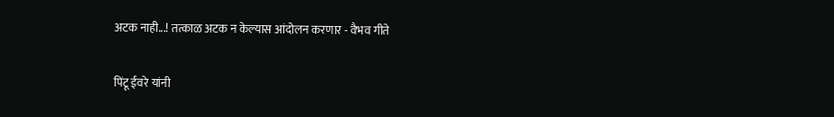अटक नाही...! तत्काळ अटक न केल्यास आंदोलन करणार - वैभव गीते

पिंटू ईवरे यांनी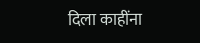दिला काहींना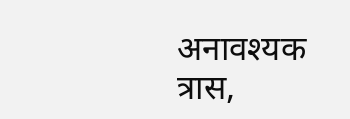अनावश्यक त्रास,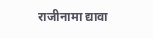राजीनामा द्यावा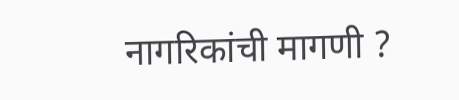नागरिकांची मागणी ?